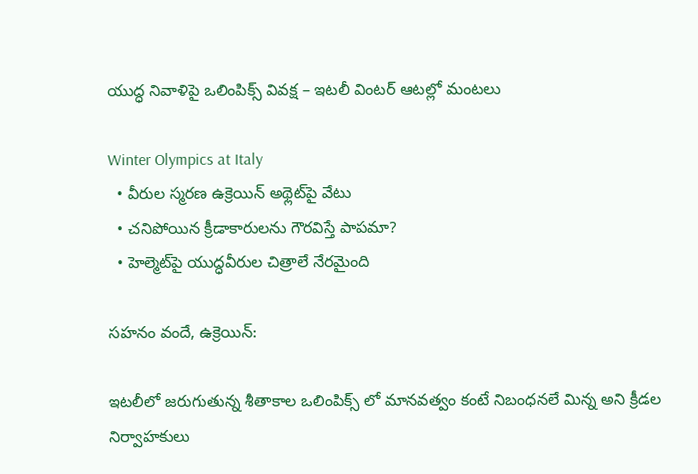యుద్ధ నివాళిపై ఒలింపిక్స్‌ వివక్ష – ఇటలీ వింటర్ ఆటల్లో మంటలు

Winter Olympics at Italy
  • వీరుల స్మరణ ఉక్రెయిన్ అథ్లెట్‌పై వేటు
  • చనిపోయిన క్రీడాకారులను గౌరవిస్తే పాపమా?
  • హెల్మెట్‌పై యుద్ధవీరుల చిత్రాలే నేరమైంది

సహనం వందే, ఉక్రెయిన్:

ఇటలీలో జరుగుతున్న శీతాకాల ఒలింపిక్స్‌ లో మానవత్వం కంటే నిబంధనలే మిన్న అని క్రీడల నిర్వాహకులు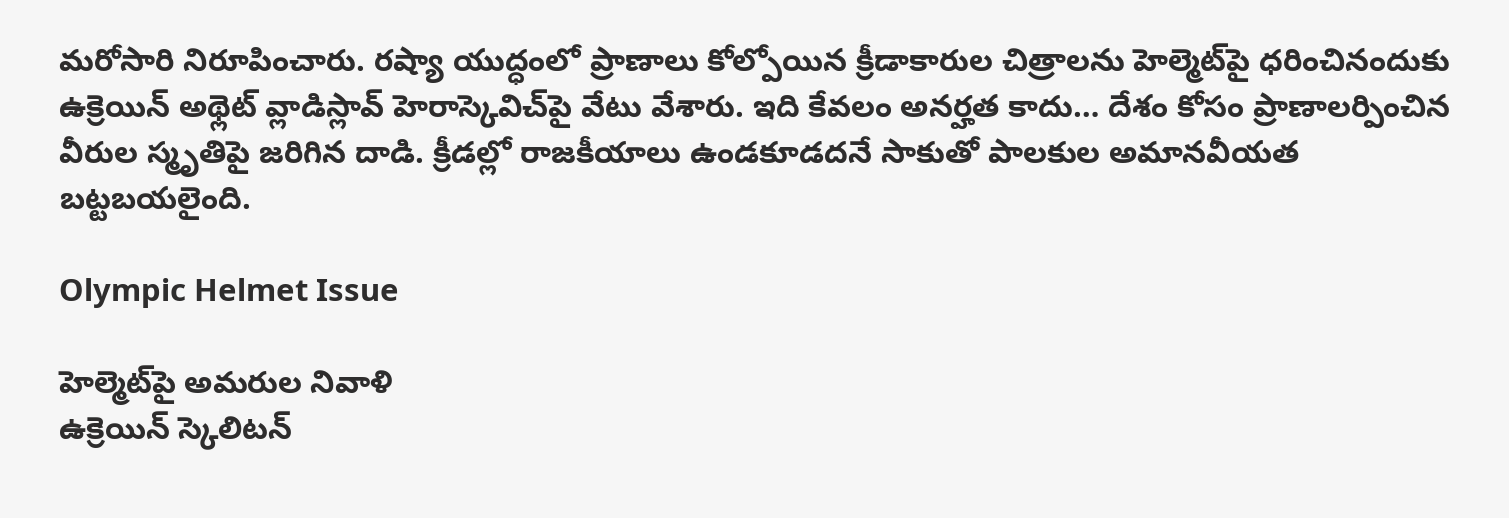మరోసారి నిరూపించారు. రష్యా యుద్ధంలో ప్రాణాలు కోల్పోయిన క్రీడాకారుల చిత్రాలను హెల్మెట్‌పై ధరించినందుకు ఉక్రెయిన్ అథ్లెట్ వ్లాడిస్లావ్ హెరాస్కెవిచ్‌పై వేటు వేశారు. ఇది కేవలం అనర్హత కాదు… దేశం కోసం ప్రాణాలర్పించిన వీరుల స్మృతిపై జరిగిన దాడి. క్రీడల్లో రాజకీయాలు ఉండకూడదనే సాకుతో పాలకుల అమానవీయత బట్టబయలైంది.

Olympic Helmet Issue

హెల్మెట్‌పై అమరుల నివాళి
ఉక్రెయిన్ స్కెలిటన్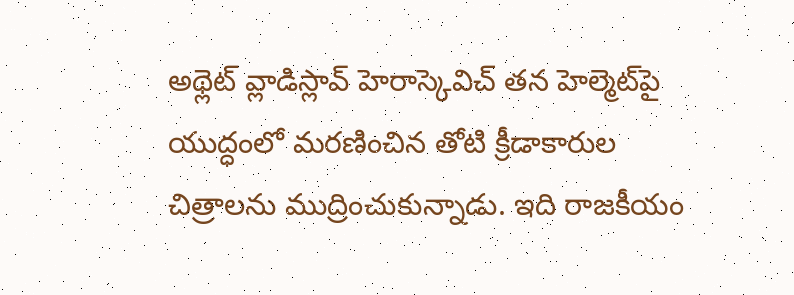అథ్లెట్ వ్లాడిస్లావ్ హెరాస్కెవిచ్ తన హెల్మెట్‌పై యుద్ధంలో మరణించిన తోటి క్రీడాకారుల చిత్రాలను ముద్రించుకున్నాడు. ఇది రాజకీయం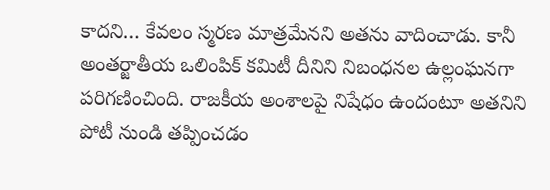కాదని… కేవలం స్మరణ మాత్రమేనని అతను వాదించాడు. కానీ అంతర్జాతీయ ఒలింపిక్ కమిటీ దీనిని నిబంధనల ఉల్లంఘనగా పరిగణించింది. రాజకీయ అంశాలపై నిషేధం ఉందంటూ అతనిని పోటీ నుండి తప్పించడం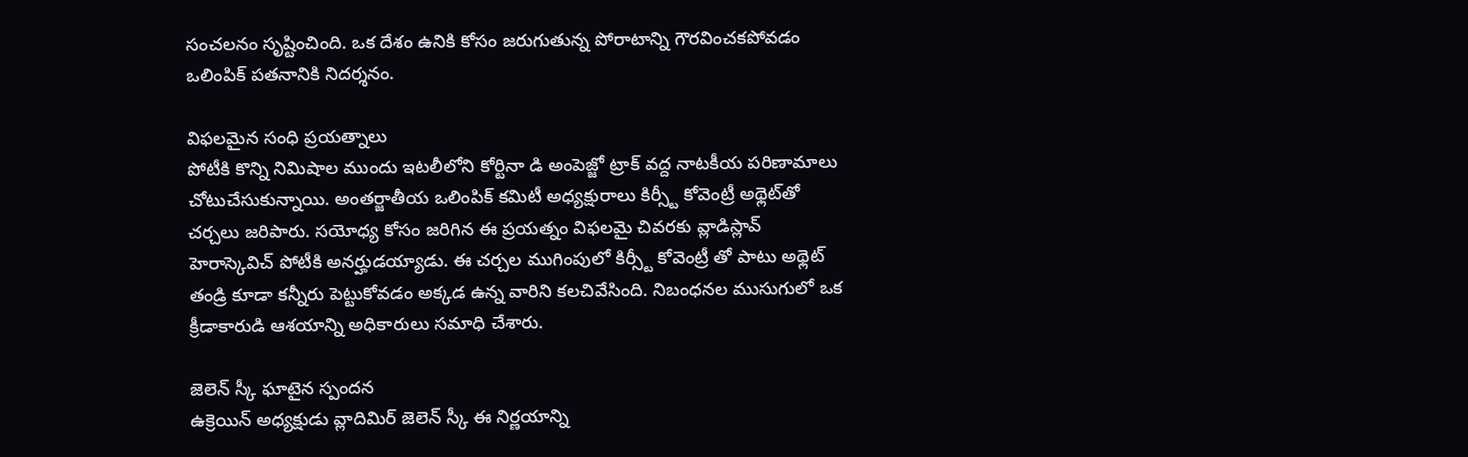సంచలనం సృష్టించింది. ఒక దేశం ఉనికి కోసం జరుగుతున్న పోరాటాన్ని గౌరవించకపోవడం ఒలింపిక్ పతనానికి నిదర్శనం.

విఫలమైన సంధి ప్రయత్నాలు
పోటీకి కొన్ని నిమిషాల ముందు ఇటలీలోని కోర్టినా డి అంపెజ్జో ట్రాక్ వద్ద నాటకీయ పరిణామాలు చోటుచేసుకున్నాయి. అంతర్జాతీయ ఒలింపిక్ కమిటీ అధ్యక్షురాలు కిర్స్టీ కోవెంట్రీ అథ్లెట్‌తో చర్చలు జరిపారు. సయోధ్య కోసం జరిగిన ఈ ప్రయత్నం విఫలమై చివరకు వ్లాడిస్లావ్ హెరాస్కెవిచ్‌ పోటీకి అనర్హుడయ్యాడు. ఈ చర్చల ముగింపులో కిర్స్టీ కోవెంట్రీ తో పాటు అథ్లెట్ తండ్రి కూడా కన్నీరు పెట్టుకోవడం అక్కడ ఉన్న వారిని కలచివేసింది. నిబంధనల ముసుగులో ఒక క్రీడాకారుడి ఆశయాన్ని అధికారులు సమాధి చేశారు.

జెలెన్ స్కీ ఘాటైన స్పందన
ఉక్రెయిన్ అధ్యక్షుడు వ్లాదిమిర్ జెలెన్ స్కీ ఈ నిర్ణయాన్ని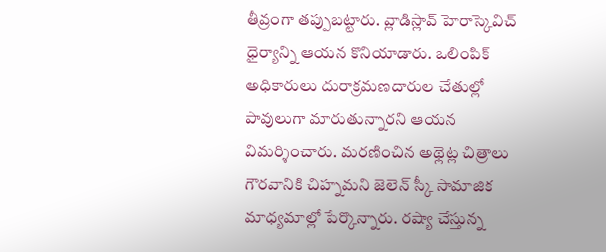తీవ్రంగా తప్పుబట్టారు. వ్లాడిస్లావ్ హెరాస్కెవిచ్ ధైర్యాన్ని ఆయన కొనియాడారు. ఒలింపిక్ అధికారులు దురాక్రమణదారుల చేతుల్లో పావులుగా మారుతున్నారని ఆయన విమర్శించారు. మరణించిన అథ్లెట్ల చిత్రాలు గౌరవానికి చిహ్నమని జెలెన్ స్కీ సామాజిక మాధ్యమాల్లో పేర్కొన్నారు. రష్యా చేస్తున్న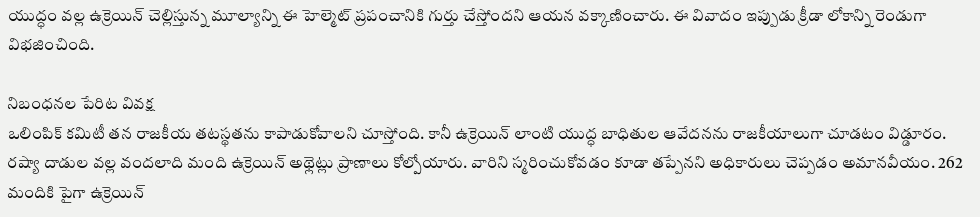యుద్ధం వల్ల ఉక్రెయిన్ చెల్లిస్తున్న మూల్యాన్ని ఈ హెల్మెట్ ప్రపంచానికి గుర్తు చేస్తోందని ఆయన వక్కాణించారు. ఈ వివాదం ఇప్పుడు క్రీడా లోకాన్ని రెండుగా విభజించింది.

నిబంధనల పేరిట వివక్ష
ఒలింపిక్ కమిటీ తన రాజకీయ తటస్థతను కాపాడుకోవాలని చూస్తోంది. కానీ ఉక్రెయిన్ లాంటి యుద్ధ బాధితుల ఆవేదనను రాజకీయాలుగా చూడటం విడ్డూరం. రష్యా దాడుల వల్ల వందలాది మంది ఉక్రెయిన్ అథ్లెట్లు ప్రాణాలు కోల్పోయారు. వారిని స్మరించుకోవడం కూడా తప్పేనని అధికారులు చెప్పడం అమానవీయం. 262 మందికి పైగా ఉక్రెయిన్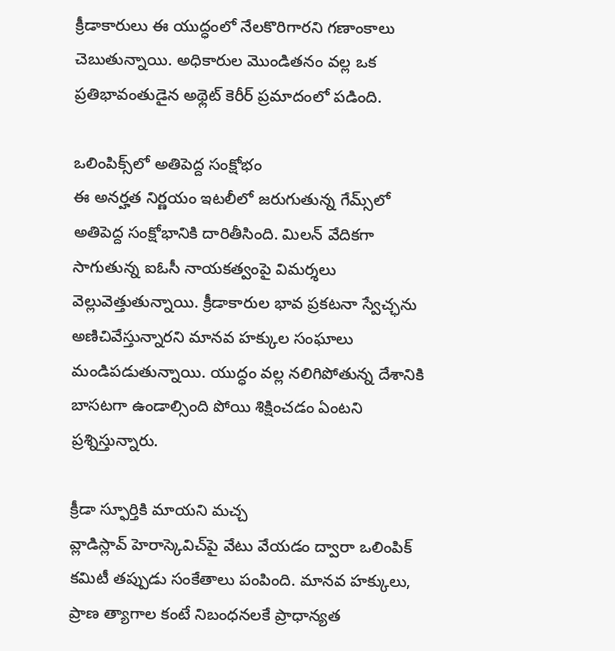క్రీడాకారులు ఈ యుద్ధంలో నేలకొరిగారని గణాంకాలు చెబుతున్నాయి. అధికారుల మొండితనం వల్ల ఒక ప్రతిభావంతుడైన అథ్లెట్ కెరీర్ ప్రమాదంలో పడింది.

ఒలింపిక్స్‌లో అతిపెద్ద సంక్షోభం
ఈ అనర్హత నిర్ణయం ఇటలీలో జరుగుతున్న గేమ్స్‌లో అతిపెద్ద సంక్షోభానికి దారితీసింది. మిలన్ వేదికగా సాగుతున్న ఐఓసీ నాయకత్వంపై విమర్శలు వెల్లువెత్తుతున్నాయి. క్రీడాకారుల భావ ప్రకటనా స్వేచ్ఛను అణిచివేస్తున్నారని మానవ హక్కుల సంఘాలు మండిపడుతున్నాయి. యుద్ధం వల్ల నలిగిపోతున్న దేశానికి బాసటగా ఉండాల్సింది పోయి శిక్షించడం ఏంటని ప్రశ్నిస్తున్నారు.

క్రీడా స్ఫూర్తికి మాయని మచ్చ
వ్లాడిస్లావ్ హెరాస్కెవిచ్‌పై వేటు వేయడం ద్వారా ఒలింపిక్ కమిటీ తప్పుడు సంకేతాలు పంపింది. మానవ హక్కులు, ప్రాణ త్యాగాల కంటే నిబంధనలకే ప్రాధాన్యత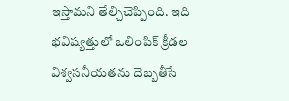ఇస్తామని తేల్చిచెప్పింది. ఇది భవిష్యత్తులో ఒలింపిక్ క్రీడల విశ్వసనీయతను దెబ్బతీసే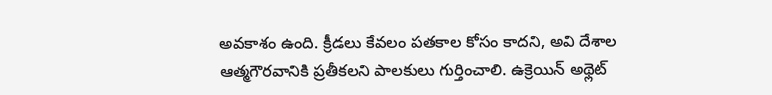అవకాశం ఉంది. క్రీడలు కేవలం పతకాల కోసం కాదని, అవి దేశాల ఆత్మగౌరవానికి ప్రతీకలని పాలకులు గుర్తించాలి. ఉక్రెయిన్ అథ్లెట్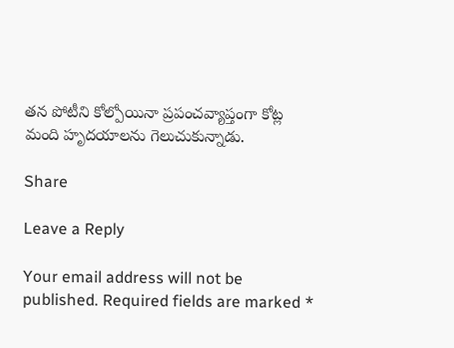తన పోటీని కోల్పోయినా ప్రపంచవ్యాప్తంగా కోట్ల మంది హృదయాలను గెలుచుకున్నాడు.

Share

Leave a Reply

Your email address will not be published. Required fields are marked *